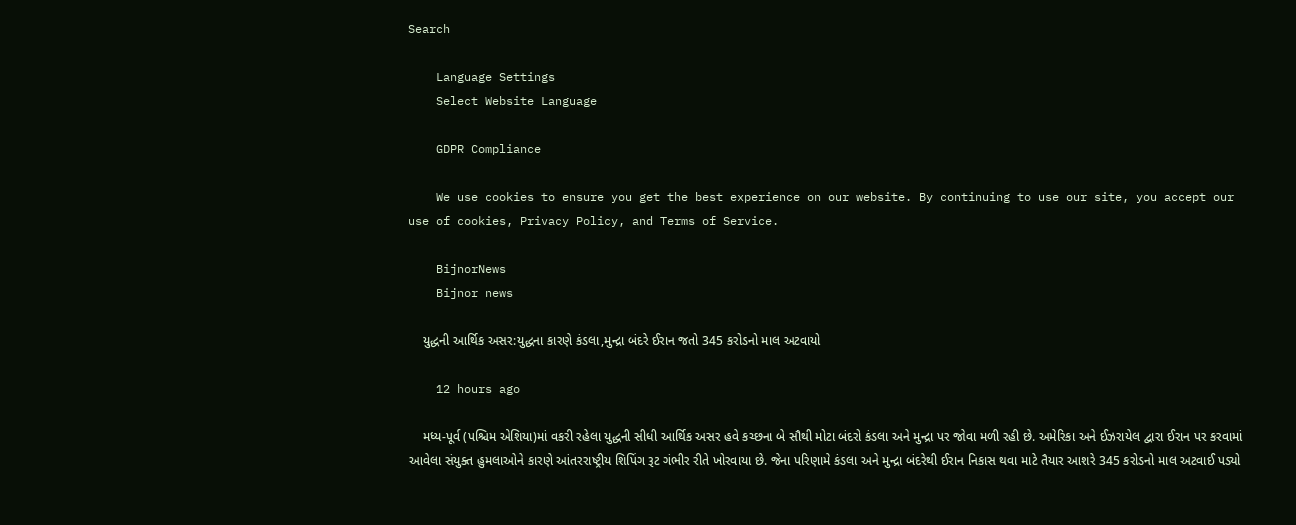Search

    Language Settings
    Select Website Language

    GDPR Compliance

    We use cookies to ensure you get the best experience on our website. By continuing to use our site, you accept our use of cookies, Privacy Policy, and Terms of Service.

    BijnorNews
    Bijnor news

    યુદ્ધની આર્થિક અસર:યુદ્ધના કારણે કંડલા,મુન્દ્રા બંદરે ઈરાન જતો 345 કરોડનો માલ અટવાયો

    12 hours ago

    મધ્ય-પૂર્વ (પશ્ચિમ એશિયા)માં વકરી રહેલા યુદ્ધની સીધી આર્થિક અસર હવે કચ્છના બે સૌથી મોટા બંદરો કંડલા અને મુન્દ્રા પર જોવા મળી રહી છે. અમેરિકા અને ઈઝરાયેલ દ્વારા ઈરાન પર કરવામાં આવેલા સંયુક્ત હુમલાઓને કારણે આંતરરાષ્ટ્રીય શિપિંગ રૂટ ગંભીર રીતે ખોરવાયા છે. જેના પરિણામે કંડલા અને મુન્દ્રા બંદરેથી ઈરાન નિકાસ થવા માટે તૈયાર આશરે 345 કરોડનો માલ અટવાઈ પડ્યો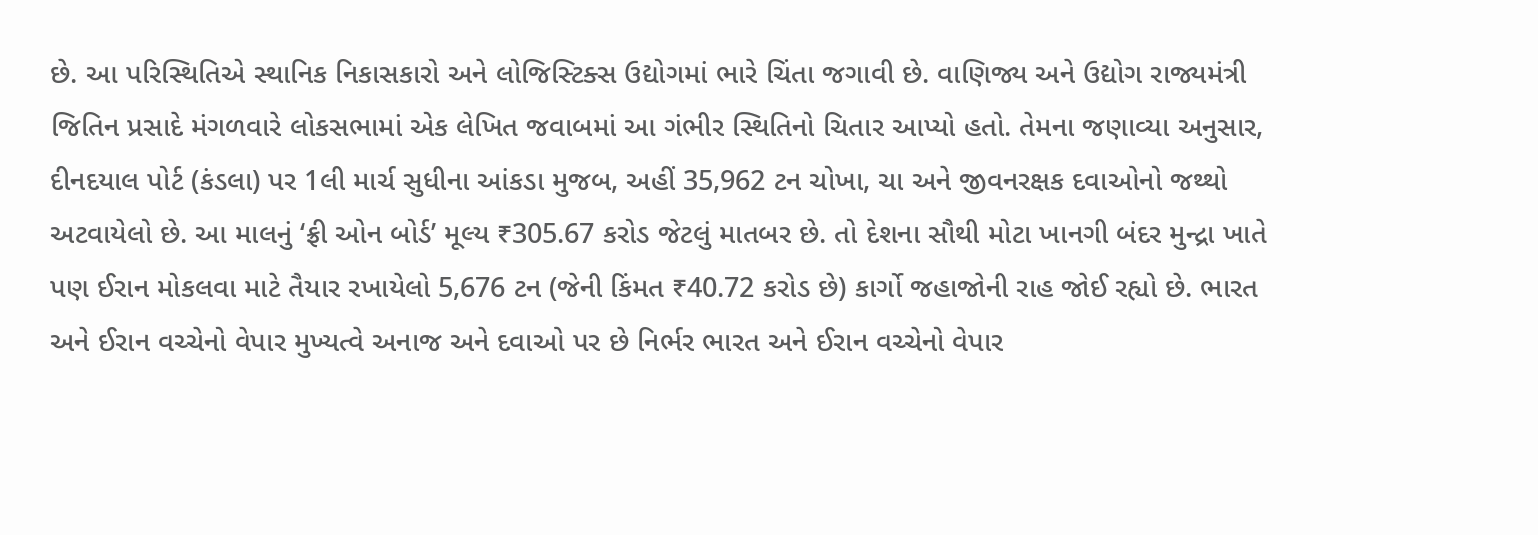છે. આ પરિસ્થિતિએ સ્થાનિક નિકાસકારો અને લોજિસ્ટિક્સ ઉદ્યોગમાં ભારે ચિંતા જગાવી છે. વાણિજ્ય અને ઉદ્યોગ રાજ્યમંત્રી જિતિન પ્રસાદે મંગળવારે લોકસભામાં એક લેખિત જવાબમાં આ ગંભીર સ્થિતિનો ચિતાર આપ્યો હતો. તેમના જણાવ્યા અનુસાર, દીનદયાલ પોર્ટ (કંડલા) પર 1લી માર્ચ સુધીના આંકડા મુજબ, અહીં 35,962 ટન ચોખા, ચા અને જીવનરક્ષક દવાઓનો જથ્થો અટવાયેલો છે. આ માલનું ‘ફ્રી ઓન બોર્ડ’ મૂલ્ય ₹305.67 કરોડ જેટલું માતબર છે. તો દેશના સૌથી મોટા ખાનગી બંદર મુન્દ્રા ખાતે પણ ઈરાન મોકલવા માટે તૈયાર રખાયેલો 5,676 ટન (જેની કિંમત ₹40.72 કરોડ છે) કાર્ગો જહાજોની રાહ જોઈ રહ્યો છે. ભારત અને ઈરાન વચ્ચેનો વેપાર મુખ્યત્વે અનાજ અને દવાઓ પર છે નિર્ભર ભારત અને ઈરાન વચ્ચેનો વેપાર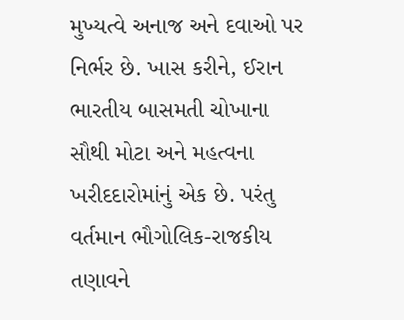મુખ્યત્વે અનાજ અને દવાઓ પર નિર્ભર છે. ખાસ કરીને, ઈરાન ભારતીય બાસમતી ચોખાના સૌથી મોટા અને મહત્વના ખરીદદારોમાંનું એક છે. પરંતુ વર્તમાન ભૌગોલિક-રાજકીય તણાવને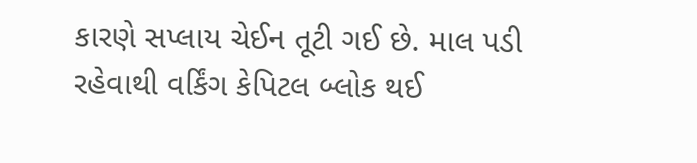કારણે સપ્લાય ચેઈન તૂટી ગઈ છે. માલ પડી રહેવાથી વર્કિંગ કેપિટલ બ્લોક થઈ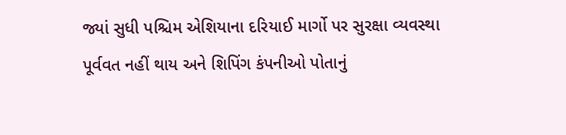જ્યાં સુધી પશ્ચિમ એશિયાના દરિયાઈ માર્ગો પર સુરક્ષા વ્યવસ્થા પૂર્વવત નહીં થાય અને શિપિંગ કંપનીઓ પોતાનું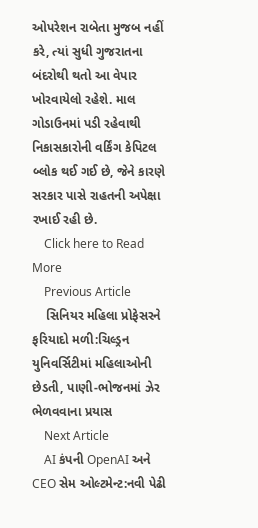ઓપરેશન રાબેતા મુજબ નહીં કરે, ત્યાં સુધી ગુજરાતના બંદરોથી થતો આ વેપાર ખોરવાયેલો રહેશે. માલ ગોડાઉનમાં પડી રહેવાથી નિકાસકારોની વર્કિંગ કેપિટલ બ્લોક થઈ ગઈ છે, જેને કારણે સરકાર પાસે રાહતની અપેક્ષા રખાઈ રહી છે.
    Click here to Read More
    Previous Article
    સિનિયર મહિલા પ્રોફેસરને ફરિયાદો મળી:ચિલ્ડ્રન યુનિવર્સિટીમાં મહિલાઓની છેડતી, પાણી-ભોજનમાં ઝેર ભેળવવાના પ્રયાસ
    Next Article
    AI કંપની OpenAI અને CEO સેમ ઓલ્ટમેન્ટ:નવી પેઢી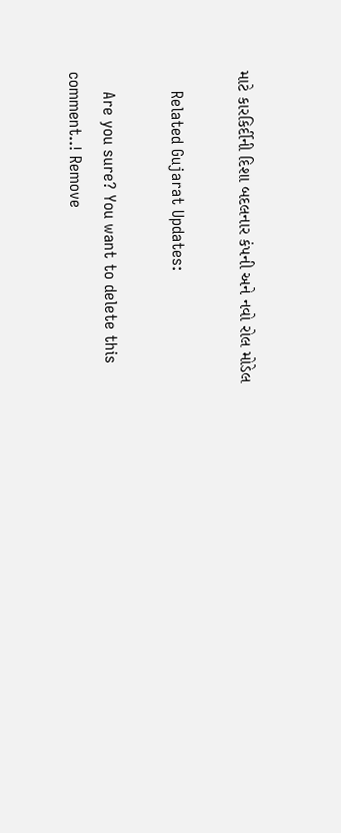માટે કારકિર્દીની દિશા બદલનાર કંપની અને નવો રોલ મોડેલ

    Related Gujarat Updates:

    Are you sure? You want to delete this comment..! Remove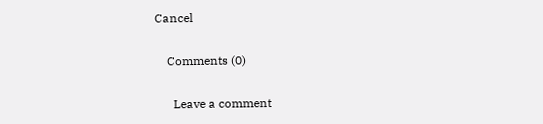Cancel

    Comments (0)

      Leave a comment